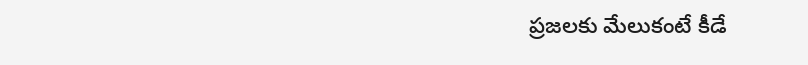ప్రజలకు మేలుకంటే కీడే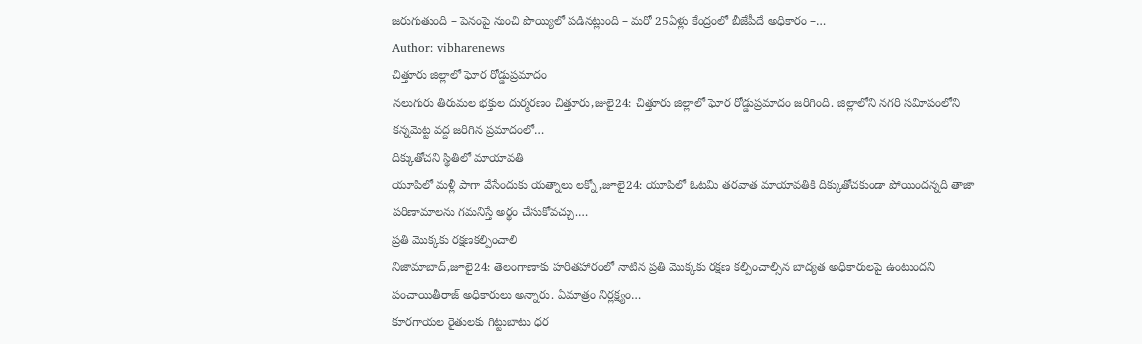జరుగుతుంది – పెనంపై నుంచి పొయ్యిలో పడినట్లుంది – మరో 25ఏళ్లు కేంద్రంలో బీజేపీదే అధికారం –…
Author: vibharenews
చిత్తూరు జిల్లాలో ఘోర రోడ్డుప్రమాదం
నలుగురు తిరుమల భక్తుల దుర్మరణం చిత్తూరు,జులై24: చిత్తూరు జిల్లాలో ఘోర రోడ్డుప్రమాదం జరిగింది. జిల్లాలోని నగరి సవిూపంలోని కన్నమెట్ట వద్ద జరిగిన ప్రమాదంలో…
దిక్కుతోచని స్థితిలో మాయావతి
యూపిలో మళ్లీ పాగా వేసేందుకు యత్నాలు లక్నో,జూలై24: యూపిలో ఓటమి తరవాత మాయావతికి దిక్కుతోచకుండా పోయిందన్నది తాజా పరిణామాలను గమనిస్తే అర్థం చేసుకోవచ్చు.…
ప్రతి మొక్కకు రక్షణకల్పించాలి
నిజామాబాద్,జూలై24: తెలంగాణాకు హరితహారంలో నాటిన ప్రతి మొక్కకు రక్షణ కల్పించాల్సిన బాద్యత అధికారులపై ఉంటుందని పంచాయితీరాజ్ అధికారులు అన్నారు. ఏమాత్రం నిర్లక్ష్యం…
కూరగాయల రైతులకు గిట్టుబాటు ధర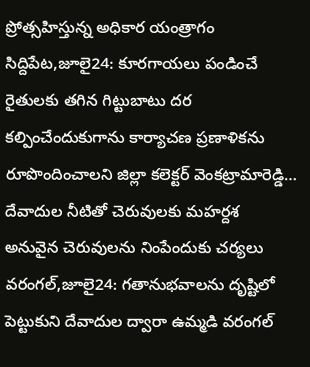ప్రోత్సహిస్తున్న అధికార యంత్రాగం సిద్దిపేట,జూలై24: కూరగాయలు పండించే రైతులకు తగిన గిట్టుబాటు దర కల్పించేందుకుగాను కార్యాచణ ప్రణాళికను రూపొందించాలని జిల్లా కలెక్టర్ వెంకట్రామారెడ్డి…
దేవాదుల నీటితో చెరువులకు మహర్దశ
అనువైన చెరువులను నింపేందుకు చర్యలు వరంగల్,జూలై24: గతానుభవాలను దృష్టిలో పెట్టుకుని దేవాదుల ద్వారా ఉమ్మడి వరంగల్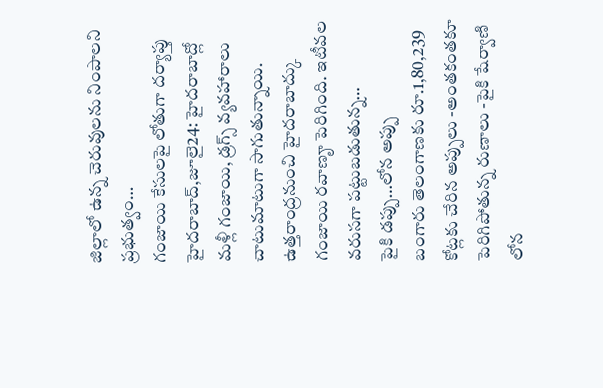జిల్లాలో ఉన్న చెరువులను నింపాలని ప్రభుత్వం…
గంజాయి కేసులపై లోతుగా దర్యాప్తు
హైదరాబాద్,జూలై24: హైదరాబాద్లో మళ్లీ గంజాయి, డ్రగ్స్ వ్యవహారాలు చాటుమాటుగా సాగుతున్నాయి. ఉత్తరాంద్రనుంచి హైదరాబాద్కు గంజాయి రవాణౄ పెరిగింది. ఇటీవల వరుసగా పట్టుబడుతున్న…
పైకి డప్పు…లోన అప్పు
బంగారు తెలంగాణకు రూ.1,80,239 కోట్లకు చేరిన అప్పులు -అంతకంతకూ పెరిగిపోతున్న రుణాలు -పైకి షేర్వాణి లోన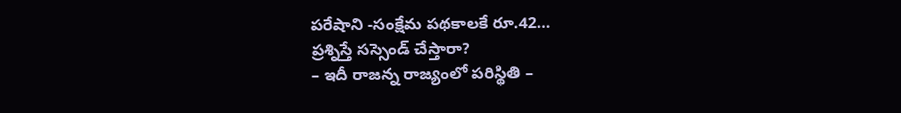పరేషాని -సంక్షేమ పథకాలకే రూ.42…
ప్రశ్నిస్తే సస్సెండ్ చేస్తారా?
– ఇదీ రాజన్న రాజ్యంలో పరిస్థితి –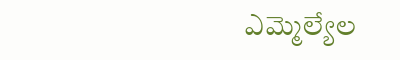ఎమ్మెల్యేల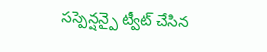సస్పెన్షన్పై ట్వీట్ చేసిన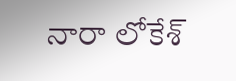నారా లోకేశ్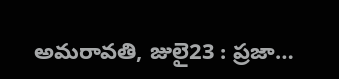అమరావతి, జులై23 : ప్రజా…